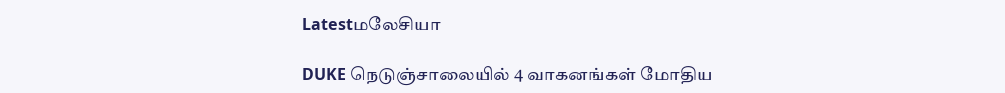Latestமலேசியா

DUKE நெடுஞ்சாலையில் 4 வாகனங்கள் மோதிய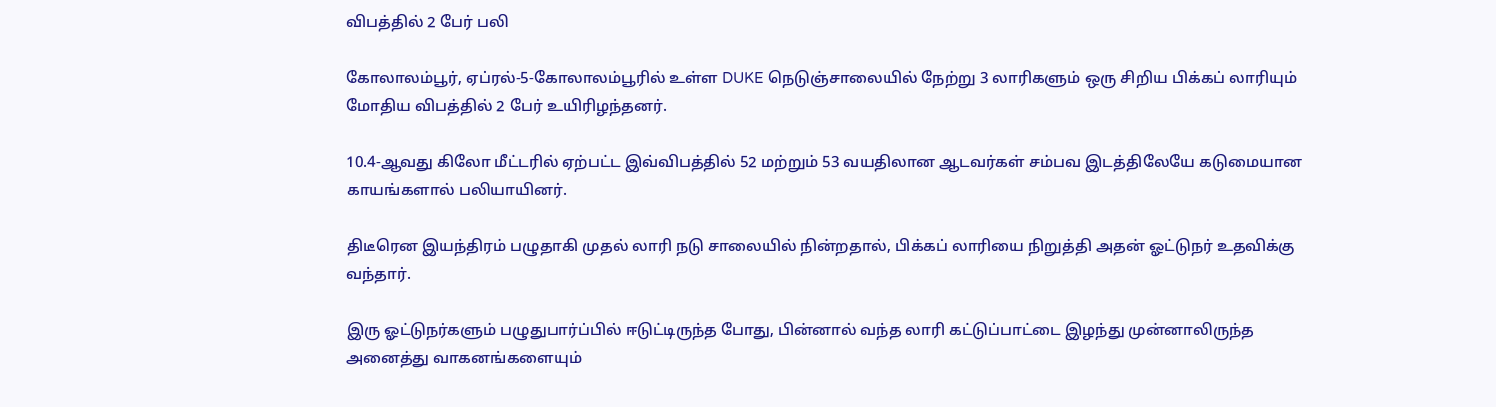விபத்தில் 2 பேர் பலி

கோலாலம்பூர், ஏப்ரல்-5-கோலாலம்பூரில் உள்ள DUKE நெடுஞ்சாலையில் நேற்று 3 லாரிகளும் ஒரு சிறிய பிக்கப் லாரியும் மோதிய விபத்தில் 2 பேர் உயிரிழந்தனர்.

10.4-ஆவது கிலோ மீட்டரில் ஏற்பட்ட இவ்விபத்தில் 52 மற்றும் 53 வயதிலான ஆடவர்கள் சம்பவ இடத்திலேயே கடுமையான காயங்களால் பலியாயினர்.

திடீரென இயந்திரம் பழுதாகி முதல் லாரி நடு சாலையில் நின்றதால், பிக்கப் லாரியை நிறுத்தி அதன் ஓட்டுநர் உதவிக்கு வந்தார்.

இரு ஓட்டுநர்களும் பழுதுபார்ப்பில் ஈடுட்டிருந்த போது, பின்னால் வந்த லாரி கட்டுப்பாட்டை இழந்து முன்னாலிருந்த அனைத்து வாகனங்களையும்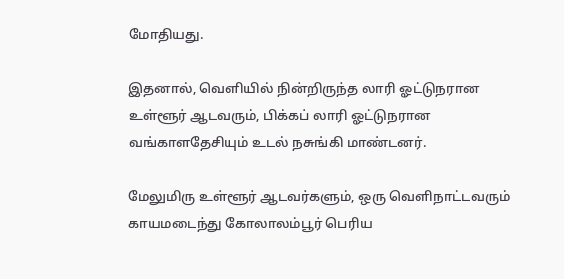மோதியது.

இதனால், வெளியில் நின்றிருந்த லாரி ஓட்டுநரான உள்ளூர் ஆடவரும், பிக்கப் லாரி ஓட்டுநரான வங்காளதேசியும் உடல் நசுங்கி மாண்டனர்.

மேலுமிரு உள்ளூர் ஆடவர்களும், ஒரு வெளிநாட்டவரும் காயமடைந்து கோலாலம்பூர் பெரிய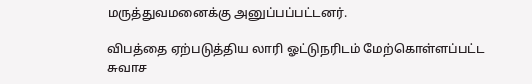மருத்துவமனைக்கு அனுப்பப்பட்டனர்.

விபத்தை ஏற்படுத்திய லாரி ஓட்டுநரிடம் மேற்கொள்ளப்பட்ட சுவாச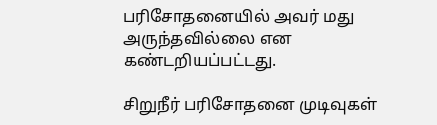பரிசோதனையில் அவர் மது அருந்தவில்லை என கண்டறியப்பட்டது.

சிறுநீர் பரிசோதனை முடிவுகள்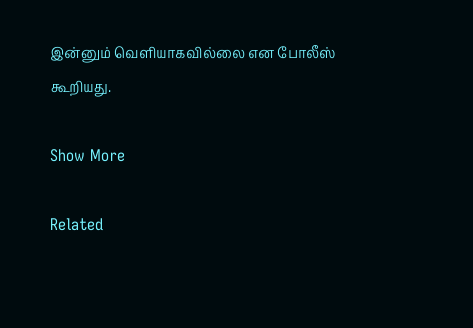இன்னும் வெளியாகவில்லை என போலீஸ் கூறியது.

Show More

Related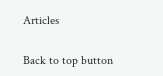Articles

Back to top button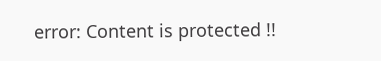error: Content is protected !!